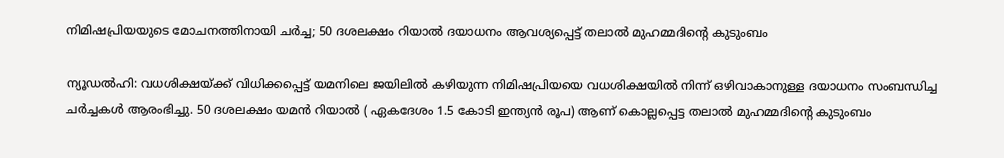നിമിഷപ്രിയയുടെ മോചനത്തിനായി ചര്‍ച്ച; 50 ദശലക്ഷം റിയാല്‍ ദയാധനം ആവശ്യപ്പെട്ട് തലാല്‍ മുഹമ്മദിന്റെ കുടുംബം

ന്യൂഡല്‍ഹി: വധശിക്ഷയ്ക്ക് വിധിക്കപ്പെട്ട് യമനിലെ ജയിലില്‍ കഴിയുന്ന നിമിഷപ്രിയയെ വധശിക്ഷയില്‍ നിന്ന് ഒഴിവാകാനുള്ള ദയാധനം സംബന്ധിച്ച ചര്‍ച്ചകള്‍ ആരംഭിച്ചു. 50 ദശലക്ഷം യമന്‍ റിയാല്‍ ( ഏകദേശം 1.5 കോടി ഇന്ത്യന്‍ രൂപ) ആണ് കൊല്ലപ്പെട്ട തലാല്‍ മുഹമ്മദിന്റെ കുടുംബം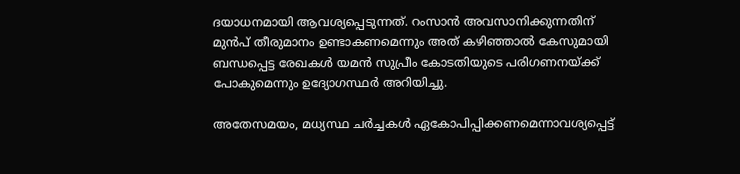ദയാധനമായി ആവശ്യപ്പെടുന്നത്. റംസാന്‍ അവസാനിക്കുന്നതിന് മുന്‍പ് തീരുമാനം ഉണ്ടാകണമെന്നും അത് കഴിഞ്ഞാല്‍ കേസുമായി ബന്ധപ്പെട്ട രേഖകള്‍ യമന്‍ സുപ്രീം കോടതിയുടെ പരിഗണനയ്ക്ക് പോകുമെന്നും ഉദ്യോഗസ്ഥര്‍ അറിയിച്ചു.

അതേസമയം, മധ്യസ്ഥ ചര്‍ച്ചകള്‍ ഏകോപിപ്പിക്കണമെന്നാവശ്യപ്പെട്ട്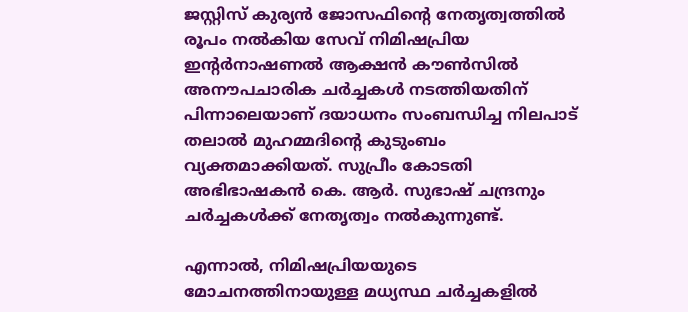ജസ്റ്റിസ് കുര്യന്‍ ജോസഫിന്റെ നേതൃത്വത്തില്‍ രൂപം നല്‍കിയ സേവ് നിമിഷപ്രിയ ഇന്റര്‍നാഷണല്‍ ആക്ഷന്‍ കൗണ്‍സില്‍ അനൗപചാരിക ചര്‍ച്ചകള്‍ നടത്തിയതിന് പിന്നാലെയാണ് ദയാധനം സംബന്ധിച്ച നിലപാട് തലാല്‍ മുഹമ്മദിന്റെ കുടുംബം വ്യക്തമാക്കിയത്. സുപ്രീം കോടതി അഭിഭാഷകന്‍ കെ. ആര്‍. സുഭാഷ് ചന്ദ്രനും ചര്‍ച്ചകള്‍ക്ക് നേതൃത്വം നല്‍കുന്നുണ്ട്.

എന്നാല്‍, നിമിഷപ്രിയയുടെ മോചനത്തിനായുള്ള മധ്യസ്ഥ ചര്‍ച്ചകളില്‍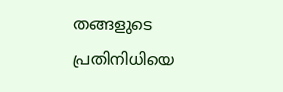തങ്ങളുടെ പ്രതിനിധിയെ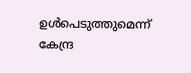ഉള്‍പെടുത്തുമെന്ന് കേന്ദ്ര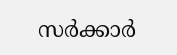സര്‍ക്കാര്‍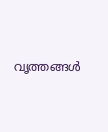വൃത്തങ്ങള്‍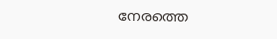നേരത്തെ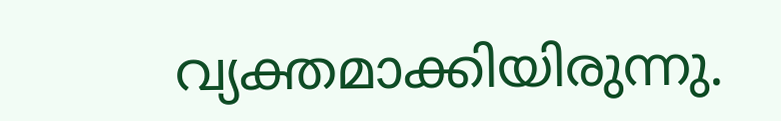വ്യക്തമാക്കിയിരുന്നു.